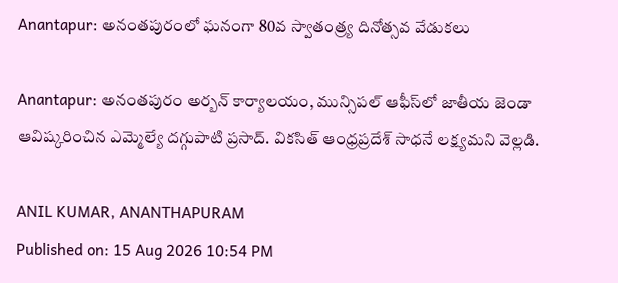Anantapur: అనంతపురంలో ఘనంగా 80వ స్వాతంత్ర్య దినోత్సవ వేడుకలు

Anantapur: అనంతపురం అర్బన్ కార్యాలయం, మున్సిపల్ ఆఫీస్‌లో జాతీయ జెండా ఆవిష్కరించిన ఎమ్మెల్యే దగ్గుపాటి ప్రసాద్. వికసిత్ ఆంధ్రప్రదేశ్ సాధనే లక్ష్యమని వెల్లడి.

ANIL KUMAR, ANANTHAPURAM
Published on: 15 Aug 2026 10:54 PM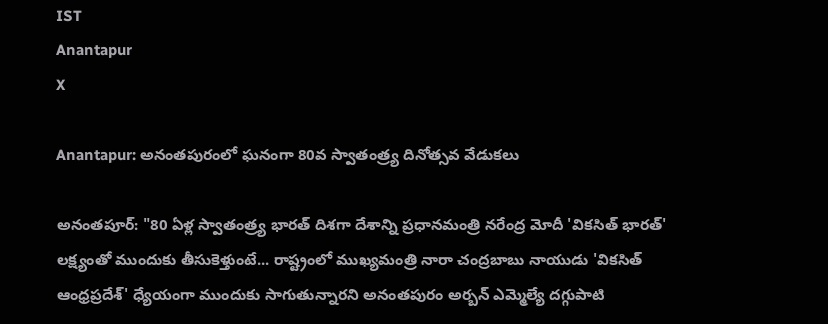IST
Anantapur
X

Anantapur: అనంతపురంలో ఘనంగా 80వ స్వాతంత్ర్య దినోత్సవ వేడుకలు

అనంతపూర్: "80 ఏళ్ల స్వాతంత్ర్య భారత్ దిశగా దేశాన్ని ప్రధానమంత్రి నరేంద్ర మోదీ 'వికసిత్ భారత్' లక్ష్యంతో ముందుకు తీసుకెళ్తుంటే... రాష్ట్రంలో ముఖ్యమంత్రి నారా చంద్రబాబు నాయుడు 'వికసిత్ ఆంధ్రప్రదేశ్' ధ్యేయంగా ముందుకు సాగుతున్నారని అనంతపురం అర్బన్ ఎమ్మెల్యే దగ్గుపాటి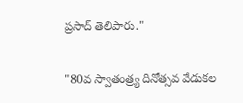ప్రసాద్ తెలిపారు."

"80వ స్వాతంత్ర్య దినోత్సవ వేడుకల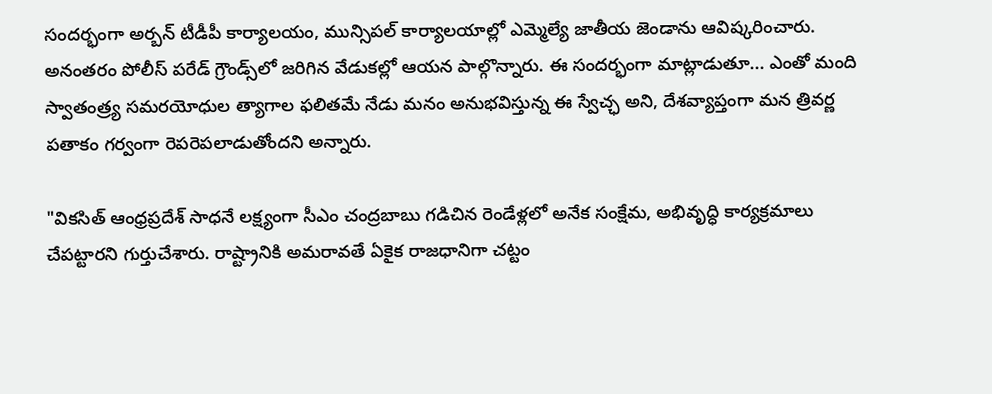సందర్భంగా అర్బన్ టీడీపీ కార్యాలయం, మున్సిపల్ కార్యాలయాల్లో ఎమ్మెల్యే జాతీయ జెండాను ఆవిష్కరించారు. అనంతరం పోలీస్ పరేడ్ గ్రౌండ్స్‌లో జరిగిన వేడుకల్లో ఆయన పాల్గొన్నారు. ఈ సందర్భంగా మాట్లాడుతూ... ఎంతో మంది స్వాతంత్ర్య సమరయోధుల త్యాగాల ఫలితమే నేడు మనం అనుభవిస్తున్న ఈ స్వేచ్ఛ అని, దేశవ్యాప్తంగా మన త్రివర్ణ పతాకం గర్వంగా రెపరెపలాడుతోందని అన్నారు.

"వికసిత్ ఆంధ్రప్రదేశ్ సాధనే లక్ష్యంగా సీఎం చంద్రబాబు గడిచిన రెండేళ్లలో అనేక సంక్షేమ, అభివృద్ధి కార్యక్రమాలు చేపట్టారని గుర్తుచేశారు. రాష్ట్రానికి అమరావతే ఏకైక రాజధానిగా చట్టం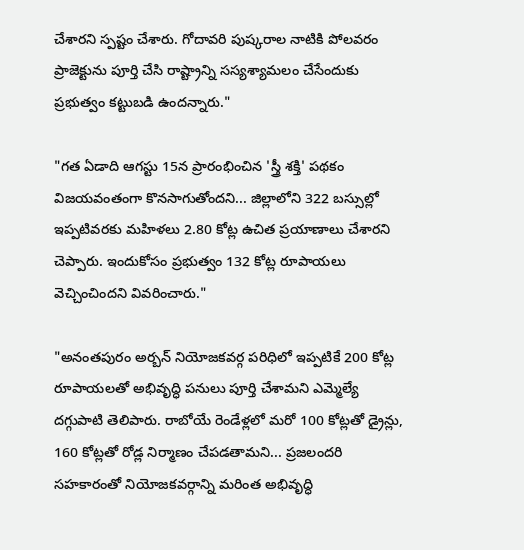చేశారని స్పష్టం చేశారు. గోదావరి పుష్కరాల నాటికి పోలవరం ప్రాజెక్టును పూర్తి చేసి రాష్ట్రాన్ని సస్యశ్యామలం చేసేందుకు ప్రభుత్వం కట్టుబడి ఉందన్నారు."

"గత ఏడాది ఆగస్టు 15న ప్రారంభించిన 'స్త్రీ శక్తి' పథకం విజయవంతంగా కొనసాగుతోందని... జిల్లాలోని 322 బస్సుల్లో ఇప్పటివరకు మహిళలు 2.80 కోట్ల ఉచిత ప్రయాణాలు చేశారని చెప్పారు. ఇందుకోసం ప్రభుత్వం 132 కోట్ల రూపాయలు వెచ్చించిందని వివరించారు."

"అనంతపురం అర్బన్ నియోజకవర్గ పరిధిలో ఇప్పటికే 200 కోట్ల రూపాయలతో అభివృద్ధి పనులు పూర్తి చేశామని ఎమ్మెల్యే దగ్గుపాటి తెలిపారు. రాబోయే రెండేళ్లలో మరో 100 కోట్లతో డ్రైన్లు, 160 కోట్లతో రోడ్ల నిర్మాణం చేపడతామని... ప్రజలందరి సహకారంతో నియోజకవర్గాన్ని మరింత అభివృద్ధి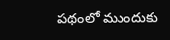పథంలో ముందుకు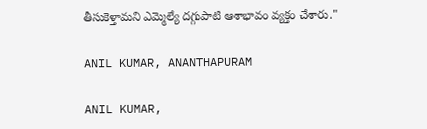తీసుకెళ్తామని ఎమ్మెల్యే దగ్గుపాటి ఆశాభావం వ్యక్తం చేశారు."

ANIL KUMAR, ANANTHAPURAM

ANIL KUMAR,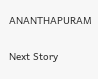ANANTHAPURAM

Next Story